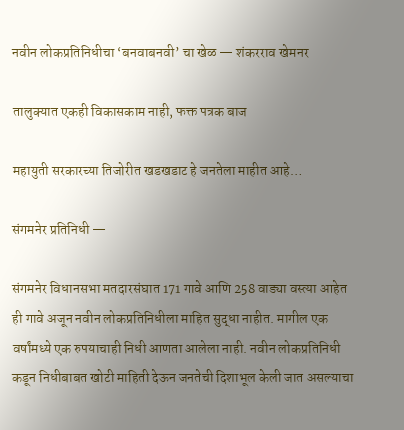नवीन लोकप्रतिनिधीचा ‘बनवाबनवी’ चा खेळ — शंकरराव खेमनर

तालुक्यात एकही विकासकाम नाही, फक्त पत्रक बाज

महायुती सरकारच्या तिजोरीत खडखडाट हे जनतेला माहीत आहे…

संगमनेर प्रतिनिधी —

संगमनेर विधानसभा मतदारसंघात 171 गावे आणि 258 वाड्या वस्त्या आहेत ही गावे अजून नवीन लोकप्रतिनिधीला माहित सुद्धा नाहीत. मागील एक वर्षांमध्ये एक रुपयाचाही निधी आणता आलेला नाही. नवीन लोकप्रतिनिधी कडून निधीबाबत खोटी माहिती देऊन जनतेची दिशाभूल केली जात असल्याचा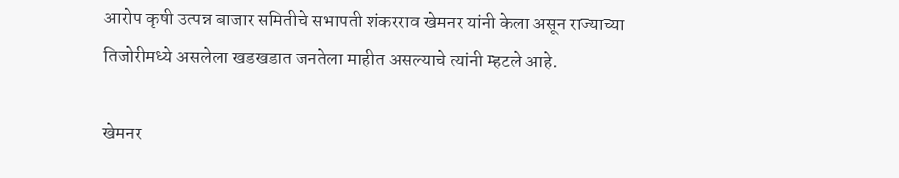आरोप कृषी उत्पन्न बाजार समितीचे सभापती शंकरराव खेमनर यांनी केला असून राज्याच्या तिजोरीमध्ये असलेला खडखडात जनतेला माहीत असल्याचे त्यांनी म्हटले आहे.

खेमनर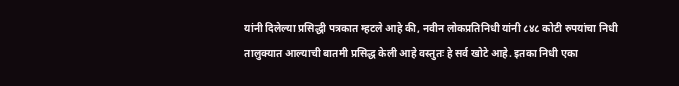यांनी दिलेल्या प्रसिद्धी पत्रकात म्हटले आहे की, नवीन लोकप्रतिनिधी यांनी ८४८ कोटी रुपयांचा निधी तालुक्यात आल्याची बातमी प्रसिद्ध केली आहे वस्तुतः हे सर्व खोटे आहे. इतका निधी एका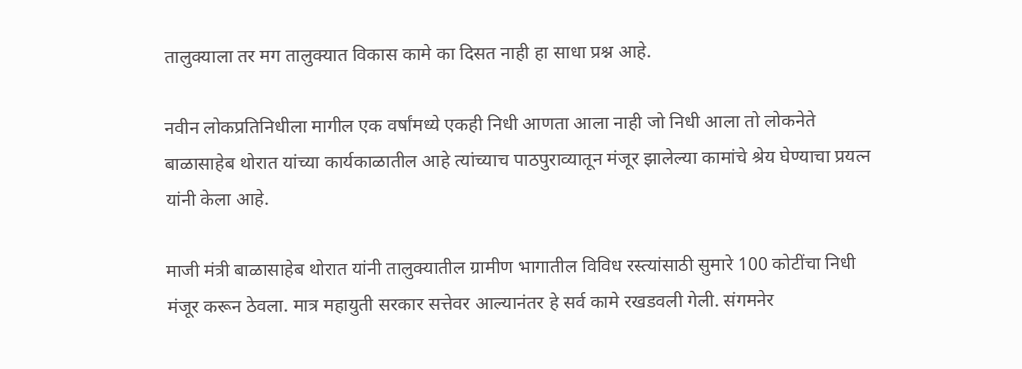तालुक्याला तर मग तालुक्यात विकास कामे का दिसत नाही हा साधा प्रश्न आहे.

नवीन लोकप्रतिनिधीला मागील एक वर्षांमध्ये एकही निधी आणता आला नाही जो निधी आला तो लोकनेते बाळासाहेब थोरात यांच्या कार्यकाळातील आहे त्यांच्याच पाठपुराव्यातून मंजूर झालेल्या कामांचे श्रेय घेण्याचा प्रयत्न यांनी केला आहे.

माजी मंत्री बाळासाहेब थोरात यांनी तालुक्यातील ग्रामीण भागातील विविध रस्त्यांसाठी सुमारे 100 कोटींचा निधी मंजूर करून ठेवला. मात्र महायुती सरकार सत्तेवर आल्यानंतर हे सर्व कामे रखडवली गेली. संगमनेर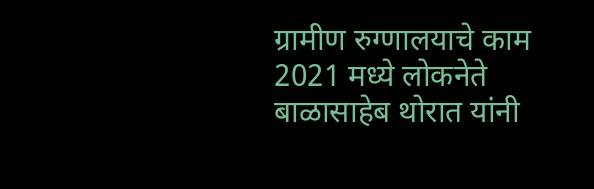ग्रामीण रुग्णालयाचे काम 2021 मध्ये लोकनेते बाळासाहेब थोरात यांनी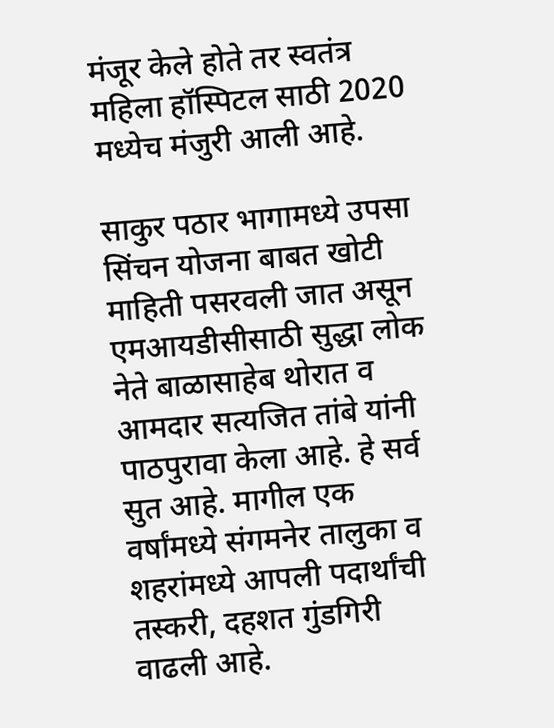मंजूर केले होते तर स्वतंत्र महिला हॉस्पिटल साठी 2020 मध्येच मंजुरी आली आहे.

साकुर पठार भागामध्ये उपसा सिंचन योजना बाबत खोटी माहिती पसरवली जात असून एमआयडीसीसाठी सुद्धा लोक नेते बाळासाहेब थोरात व आमदार सत्यजित तांबे यांनी पाठपुरावा केला आहे. हे सर्व सुत आहे. मागील एक वर्षांमध्ये संगमनेर तालुका व शहरांमध्ये आपली पदार्थांची तस्करी, दहशत गुंडगिरी वाढली आहे.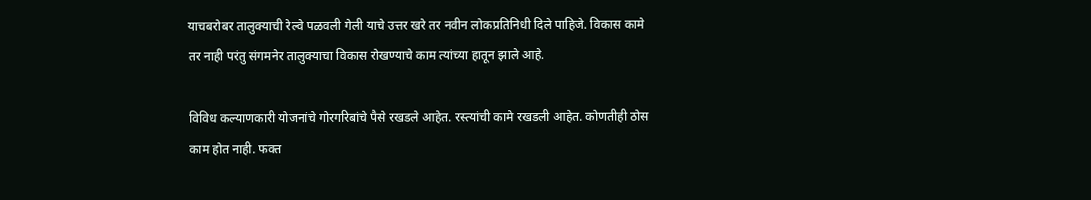याचबरोबर तालुक्याची रेल्वे पळवली गेली याचे उत्तर खरे तर नवीन लोकप्रतिनिधी दिले पाहिजे. विकास कामे तर नाही परंतु संगमनेर तालुक्याचा विकास रोखण्याचे काम त्यांच्या हातून झाले आहे.

विविध कल्याणकारी योजनांचे गोरगरिबांचे पैसे रखडले आहेत. रस्त्यांची कामे रखडली आहेत. कोणतीही ठोस काम होत नाही. फक्त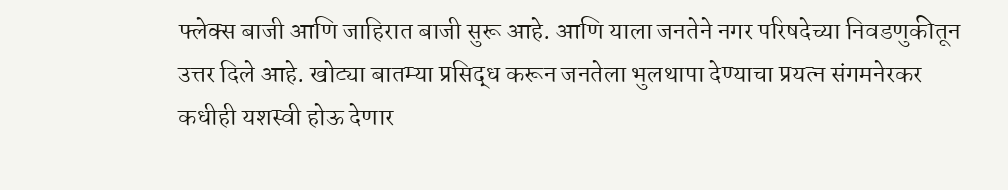फ्लेक्स बाजी आणि जाहिरात बाजी सुरू आहे. आणि याला जनतेने नगर परिषदेच्या निवडणुकीतून उत्तर दिले आहे. खोट्या बातम्या प्रसिद्ध करून जनतेला भुलथापा देण्याचा प्रयत्न संगमनेरकर कधीही यशस्वी होऊ देणार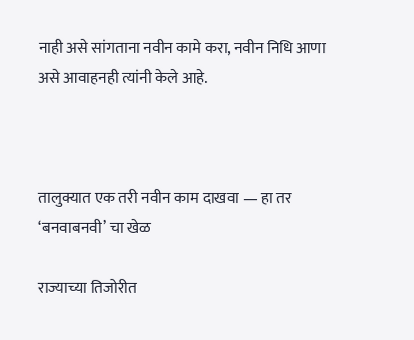नाही असे सांगताना नवीन कामे करा, नवीन निधि आणा असे आवाहनही त्यांनी केले आहे.



तालुक्यात एक तरी नवीन काम दाखवा — हा तर ‘बनवाबनवी’ चा खेळ

राज्याच्या तिजोरीत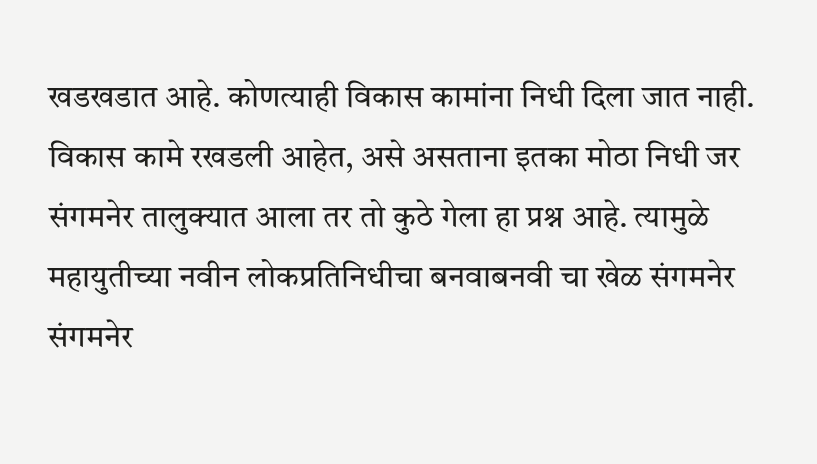खडखडात आहे. कोणत्याही विकास कामांना निधी दिला जात नाही. विकास कामे रखडली आहेत, असे असताना इतका मोठा निधी जर संगमनेर तालुक्यात आला तर तो कुठे गेला हा प्रश्न आहे. त्यामुळे महायुतीच्या नवीन लोकप्रतिनिधीचा बनवाबनवी चा खेळ संगमनेर संगमनेर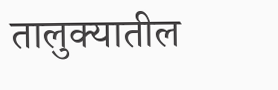तालुक्यातील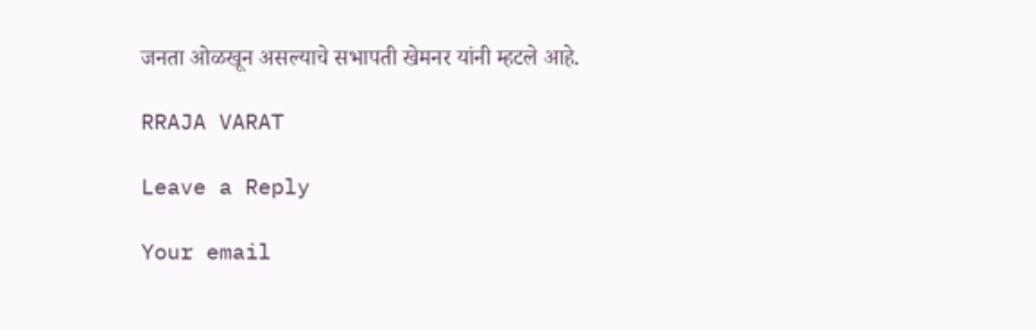जनता ओळखून असल्याचे सभापती खेमनर यांनी म्हटले आहे.

RRAJA VARAT

Leave a Reply

Your email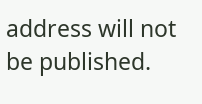address will not be published.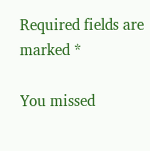Required fields are marked *

You missed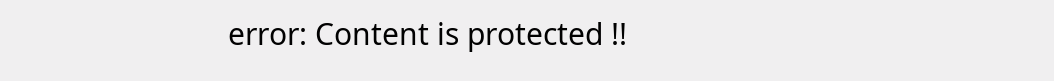error: Content is protected !!